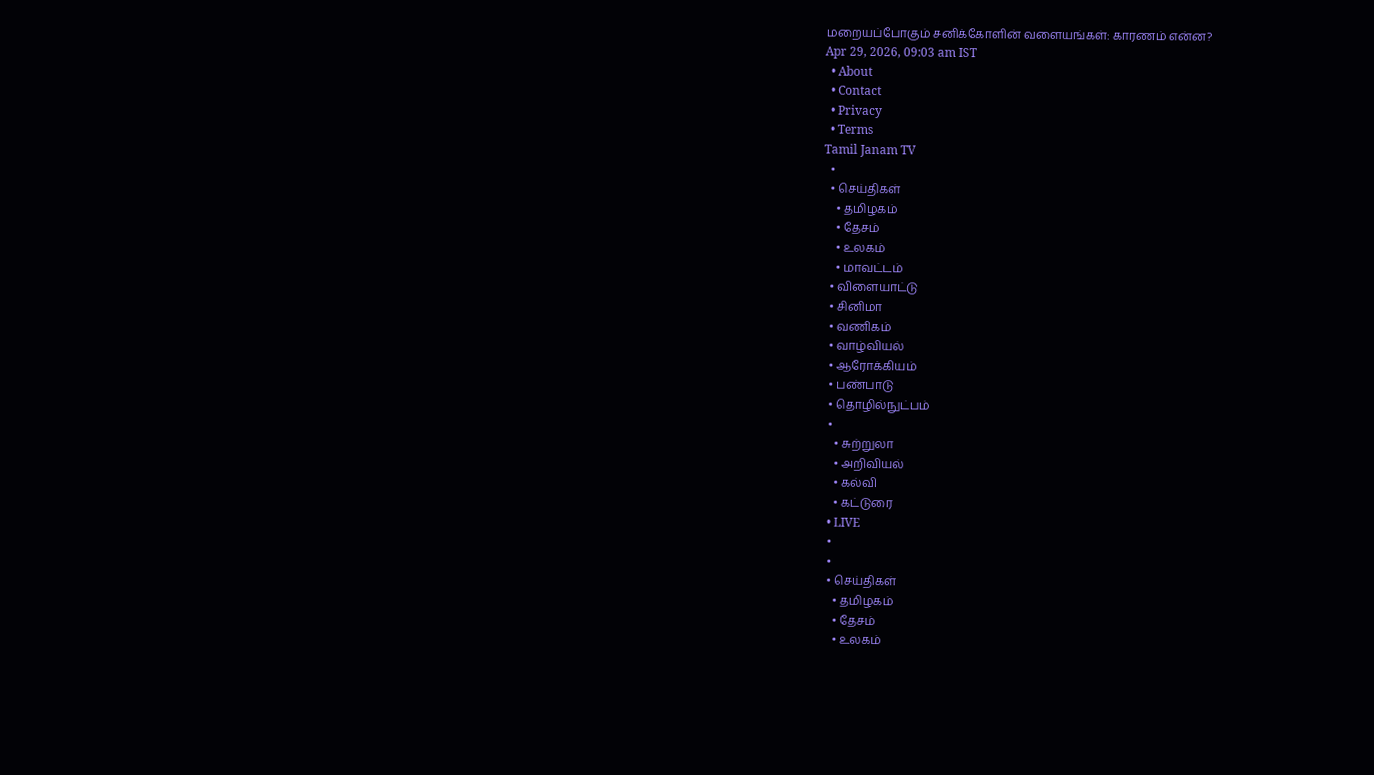மறையப்போகும் சனிக்கோளின் வளையங்கள்: காரணம் என்ன?
Apr 29, 2026, 09:03 am IST
  • About
  • Contact
  • Privacy
  • Terms
Tamil Janam TV
  •
  • செய்திகள்
    • தமிழகம்
    • தேசம்
    • உலகம்
    • மாவட்டம்
  • விளையாட்டு
  • சினிமா
  • வணிகம்
  • வாழ்வியல்
  • ஆரோக்கியம்
  • பண்பாடு
  • தொழில்நுட்பம்
  •
    • சுற்றுலா
    • அறிவியல்
    • கல்வி
    • கட்டுரை
  • LIVE
  •
  •
  • செய்திகள்
    • தமிழகம்
    • தேசம்
    • உலகம்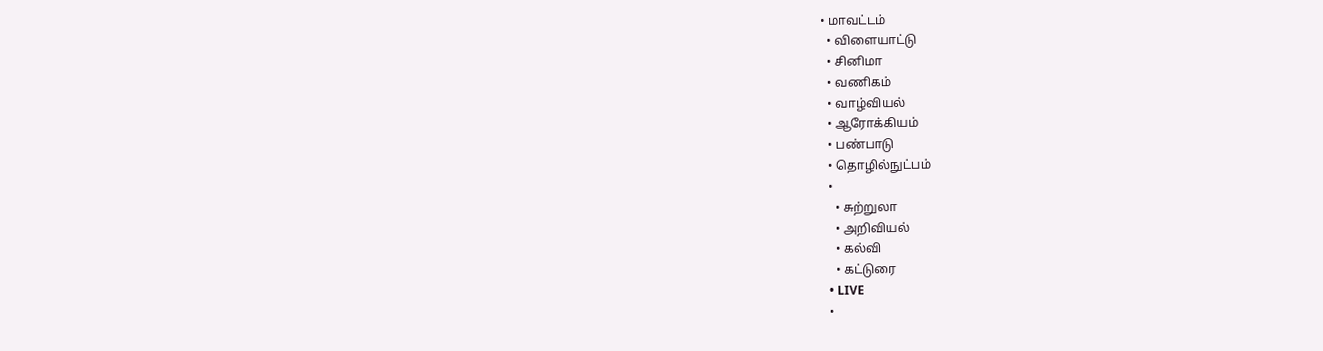• மாவட்டம்
  • விளையாட்டு
  • சினிமா
  • வணிகம்
  • வாழ்வியல்
  • ஆரோக்கியம்
  • பண்பாடு
  • தொழில்நுட்பம்
  •
    • சுற்றுலா
    • அறிவியல்
    • கல்வி
    • கட்டுரை
  • LIVE
  •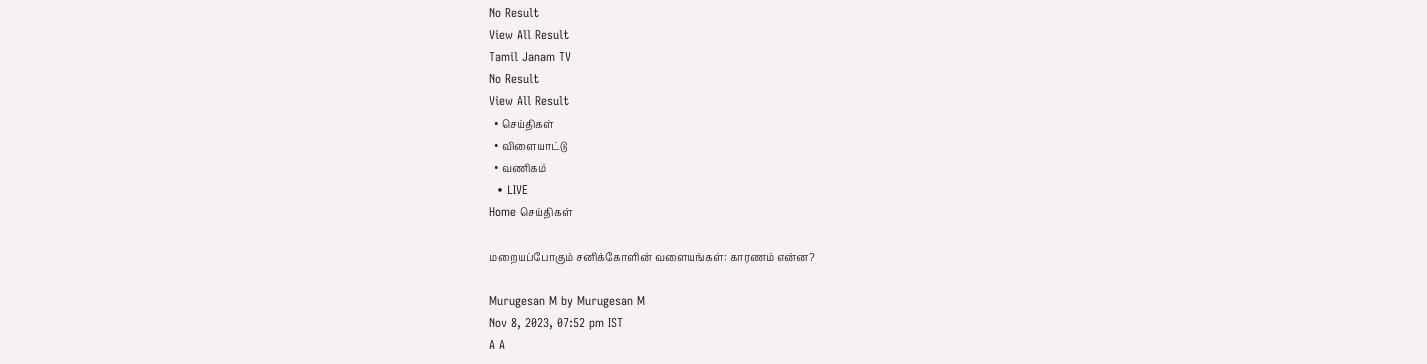No Result
View All Result
Tamil Janam TV
No Result
View All Result
  • செய்திகள்
  • விளையாட்டு
  • வணிகம்
  • LIVE
Home செய்திகள்

மறையப்போகும் சனிக்கோளின் வளையங்கள்: காரணம் என்ன?

Murugesan M by Murugesan M
Nov 8, 2023, 07:52 pm IST
A A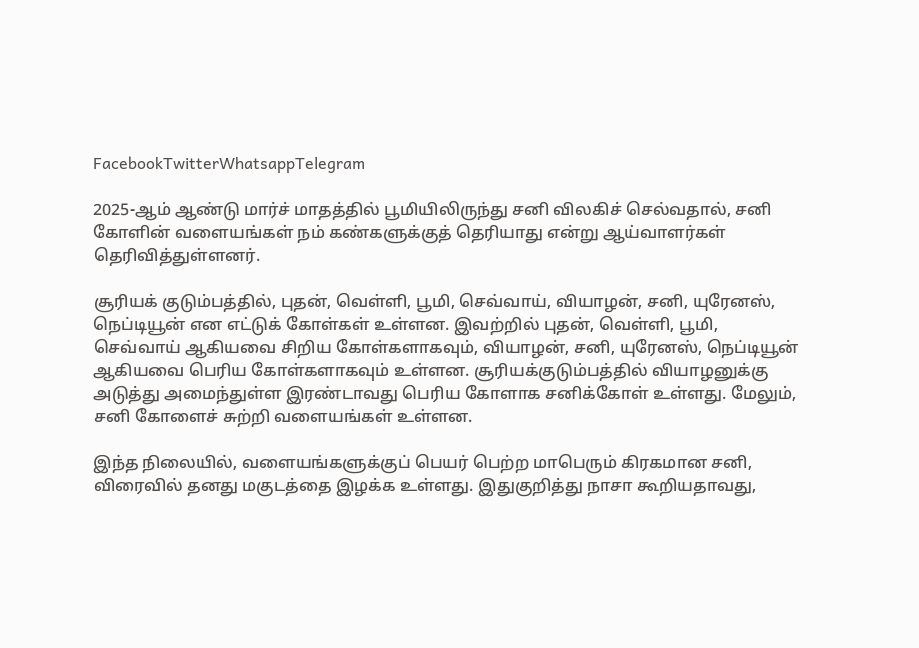FacebookTwitterWhatsappTelegram

2025-ஆம் ஆண்டு மார்ச் மாதத்தில் பூமியிலிருந்து சனி விலகிச் செல்வதால், சனி கோளின் வளையங்கள் நம் கண்களுக்குத் தெரியாது என்று ஆய்வாளர்கள் தெரிவித்துள்ளனர்.

சூரியக் குடும்பத்தில், புதன், வெள்ளி, பூமி, செவ்வாய், வியாழன், சனி, யுரேனஸ், நெப்டியூன் என எட்டுக் கோள்கள் உள்ளன. இவற்றில் புதன், வெள்ளி, பூமி, செவ்வாய் ஆகியவை சிறிய கோள்களாகவும், வியாழன், சனி, யுரேனஸ், நெப்டியூன் ஆகியவை பெரிய கோள்களாகவும் உள்ளன. சூரியக்குடும்பத்தில் வியாழனுக்கு அடுத்து அமைந்துள்ள இரண்டாவது பெரிய கோளாக சனிக்கோள் உள்ளது. மேலும், சனி கோளைச் சுற்றி வளையங்கள் உள்ளன.

இந்த நிலையில், வளையங்களுக்குப் பெயர் பெற்ற மாபெரும் கிரகமான சனி, விரைவில் தனது மகுடத்தை இழக்க உள்ளது. இதுகுறித்து நாசா கூறியதாவது,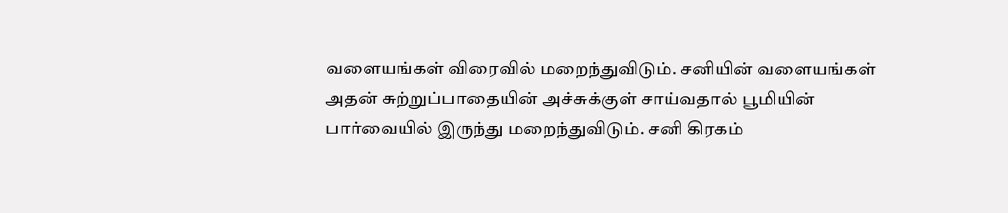வளையங்கள் விரைவில் மறைந்துவிடும். சனியின் வளையங்கள் அதன் சுற்றுப்பாதையின் அச்சுக்குள் சாய்வதால் பூமியின் பார்வையில் இருந்து மறைந்துவிடும். சனி கிரகம்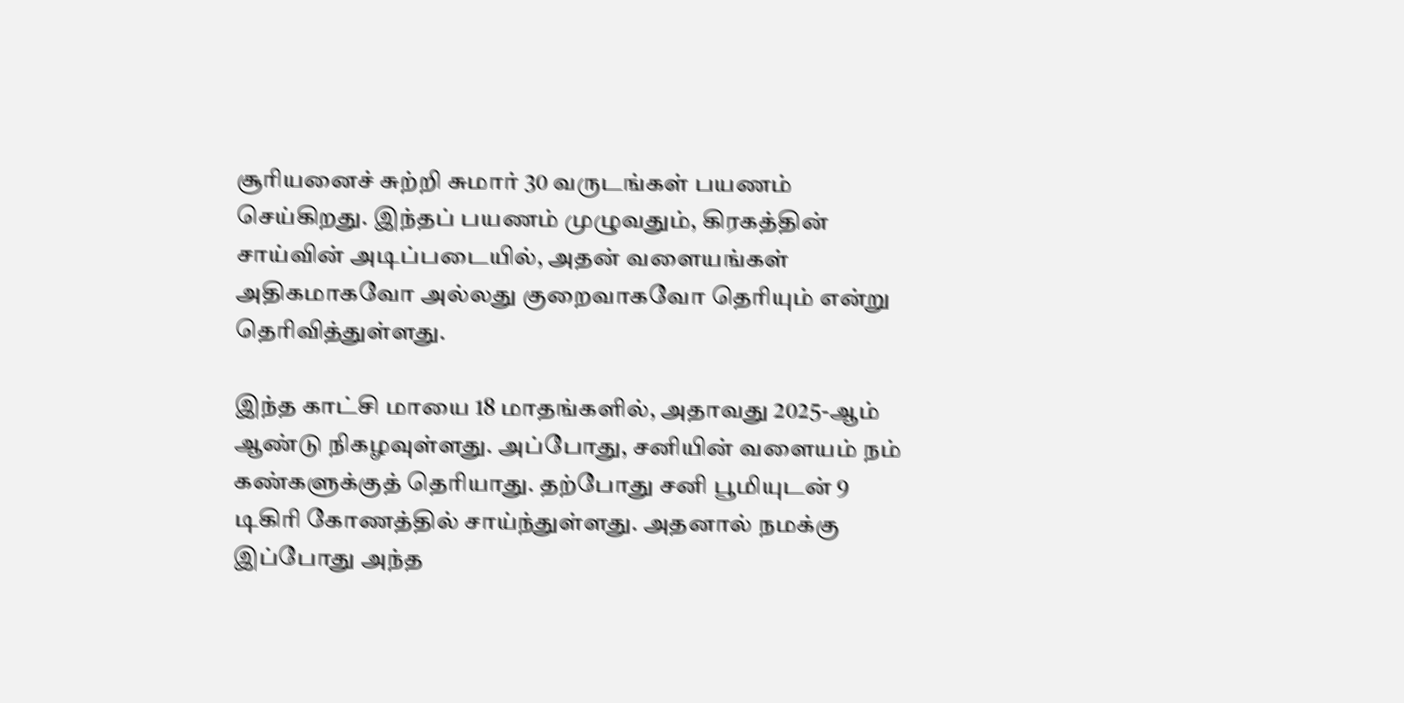சூரியனைச் சுற்றி சுமார் 30 வருடங்கள் பயணம் செய்கிறது. இந்தப் பயணம் முழுவதும், கிரகத்தின் சாய்வின் அடிப்படையில், அதன் வளையங்கள் அதிகமாகவோ அல்லது குறைவாகவோ தெரியும் என்று தெரிவித்துள்ளது.

இந்த காட்சி மாயை 18 மாதங்களில், அதாவது 2025-ஆம் ஆண்டு நிகழவுள்ளது. அப்போது, சனியின் வளையம் நம் கண்களுக்குத் தெரியாது. தற்போது சனி பூமியுடன் 9 டிகிரி கோணத்தில் சாய்ந்துள்ளது. அதனால் நமக்கு இப்போது அந்த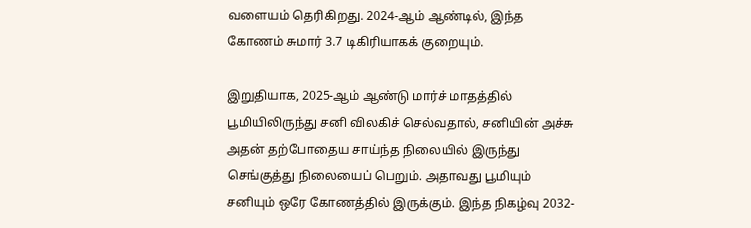வளையம் தெரிகிறது. 2024-ஆம் ஆண்டில், இந்த கோணம் சுமார் 3.7 டிகிரியாகக் குறையும்.

இறுதியாக, 2025-ஆம் ஆண்டு மார்ச் மாதத்தில் பூமியிலிருந்து சனி விலகிச் செல்வதால், சனியின் அச்சு அதன் தற்போதைய சாய்ந்த நிலையில் இருந்து செங்குத்து நிலையைப் பெறும். அதாவது பூமியும் சனியும் ஒரே கோணத்தில் இருக்கும். இந்த நிகழ்வு 2032-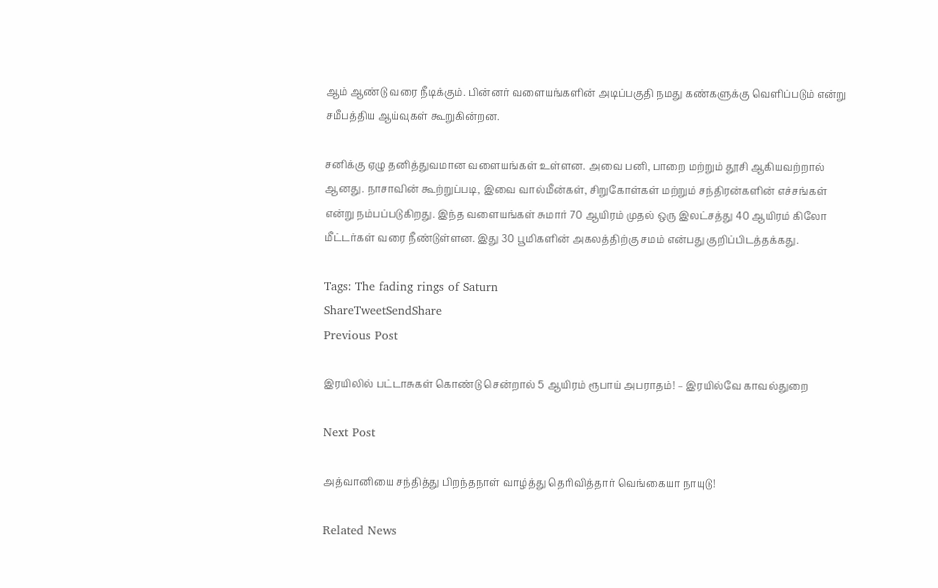ஆம் ஆண்டு வரை நீடிக்கும். பின்னர் வளையங்களின் அடிப்பகுதி நமது கண்களுக்கு வெளிப்படும் என்று சமீபத்திய ஆய்வுகள் கூறுகின்றன.

சனிக்கு ஏழு தனித்துவமான வளையங்கள் உள்ளன. அவை பனி, பாறை மற்றும் தூசி ஆகியவற்றால் ஆனது. நாசாவின் கூற்றுப்படி, இவை வால்மீன்கள், சிறுகோள்கள் மற்றும் சந்திரன்களின் எச்சங்கள் என்று நம்பப்படுகிறது. இந்த வளையங்கள் சுமார் 70 ஆயிரம் முதல் ஒரு இலட்சத்து 40 ஆயிரம் கிலோ மீட்டர்கள் வரை நீண்டுள்ளன. இது 30 பூமிகளின் அகலத்திற்கு சமம் என்பது குறிப்பிடத்தக்கது.

Tags: The fading rings of Saturn
ShareTweetSendShare
Previous Post

இரயிலில் பட்டாசுகள் கொண்டு சென்றால் 5 ஆயிரம் ரூபாய் அபராதம்! – இரயில்வே காவல்துறை

Next Post

அத்வானியை சந்தித்து பிறந்தநாள் வாழ்த்து தெரிவித்தார் வெங்கையா நாயுடு!

Related News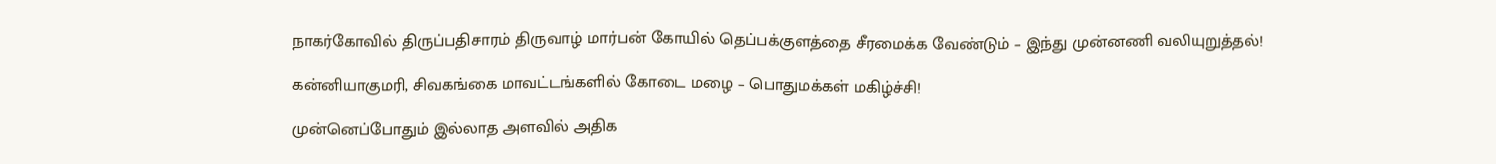நாகர்கோவில் திருப்பதிசாரம் திருவாழ் மார்பன் கோயில் தெப்பக்குளத்தை சீரமைக்க வேண்டும் – இந்து முன்னணி வலியுறுத்தல்!

கன்னியாகுமரி, சிவகங்கை மாவட்டங்களில் கோடை மழை – பொதுமக்கள் மகிழ்ச்சி!

முன்னெப்போதும் இல்லாத அளவில் அதிக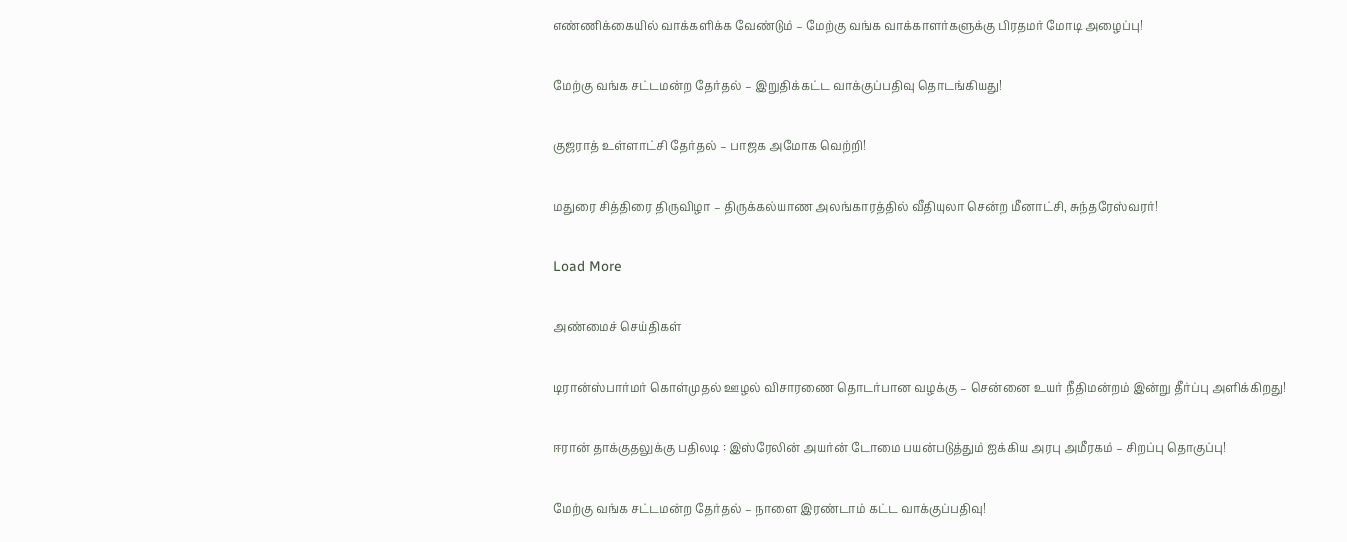எண்ணிக்கையில் வாக்களிக்க வேண்டும் – மேற்கு வங்க வாக்காளர்களுக்கு பிரதமர் மோடி அழைப்பு!

மேற்கு வங்க சட்டமன்ற தேர்தல் – இறுதிக்கட்ட வாக்குப்பதிவு தொடங்கியது!

குஜராத் உள்ளாட்சி தேர்தல் – பாஜக அமோக வெற்றி!

மதுரை சித்திரை திருவிழா – திருக்கல்யாண அலங்காரத்தில் வீதியுலா சென்ற மீனாட்சி, சுந்தரேஸ்வரர்!

Load More

அண்மைச் செய்திகள்

டிரான்ஸ்பார்மர் கொள்முதல் ஊழல் விசாரணை தொடர்பான வழக்கு – சென்னை உயர் நீதிமன்றம் இன்று தீர்ப்பு அளிக்கிறது!

ஈரான் தாக்குதலுக்கு பதிலடி : இஸ்ரேலின் அயர்ன் டோமை பயன்படுத்தும் ஐக்கிய அரபு அமீரகம் – சிறப்பு தொகுப்பு!

மேற்கு வங்க சட்டமன்ற தேர்தல் – நாளை இரண்டாம் கட்ட வாக்குப்பதிவு!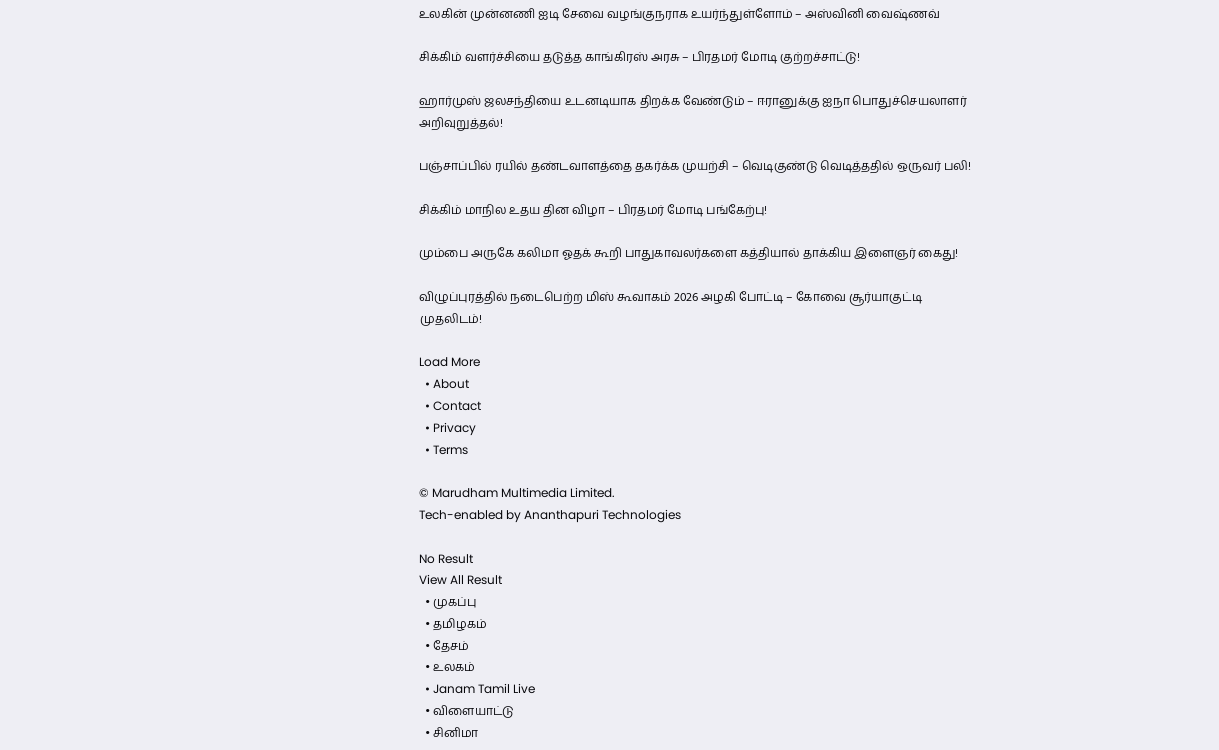உலகின் முன்னணி ஐடி சேவை வழங்குநராக உயர்ந்துள்ளோம் – அஸ்வினி வைஷ்ணவ்

சிக்கிம் வளர்ச்சியை தடுத்த காங்கிரஸ் அரசு – பிரதமர் மோடி குற்றச்சாட்டு!

ஹார்முஸ் ஜலசந்தியை உடனடியாக திறக்க வேண்டும் – ஈரானுக்கு ஐநா பொதுச்செயலாளர் அறிவுறுத்தல்!

பஞ்சாப்பில் ரயில் தண்டவாளத்தை தகர்க்க முயற்சி – வெடிகுண்டு வெடித்ததில் ஒருவர் பலி!

சிக்கிம் மாநில உதய தின விழா – பிரதமர் மோடி பங்கேற்பு!

மும்பை அருகே கலிமா ஓதக் கூறி பாதுகாவலர்களை கத்தியால் தாக்கிய இளைஞர் கைது!

விழுப்புரத்தில் நடைபெற்ற மிஸ் கூவாகம் 2026 அழகி போட்டி – கோவை சூர்யாகுட்டி முதலிடம்!

Load More
  • About
  • Contact
  • Privacy
  • Terms

© Marudham Multimedia Limited.
Tech-enabled by Ananthapuri Technologies

No Result
View All Result
  • முகப்பு
  • தமிழகம்
  • தேசம்
  • உலகம்
  • Janam Tamil Live
  • விளையாட்டு
  • சினிமா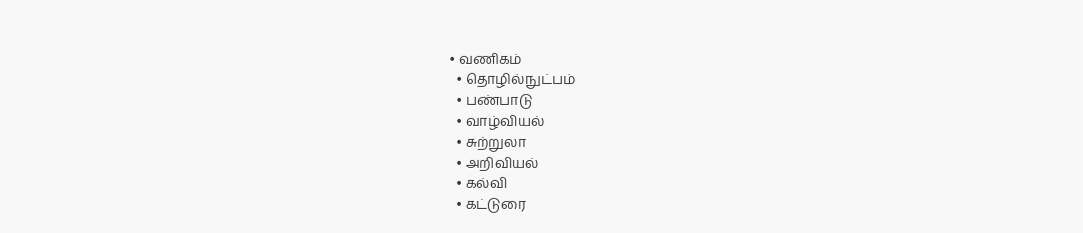• வணிகம்
  • தொழில்நுட்பம்
  • பண்பாடு
  • வாழ்வியல்
  • சுற்றுலா
  • அறிவியல்
  • கல்வி
  • கட்டுரை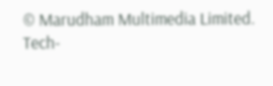© Marudham Multimedia Limited.
Tech-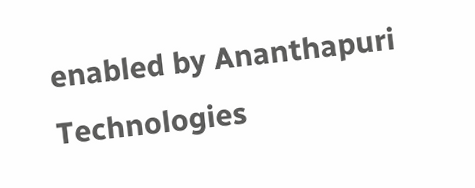enabled by Ananthapuri Technologies